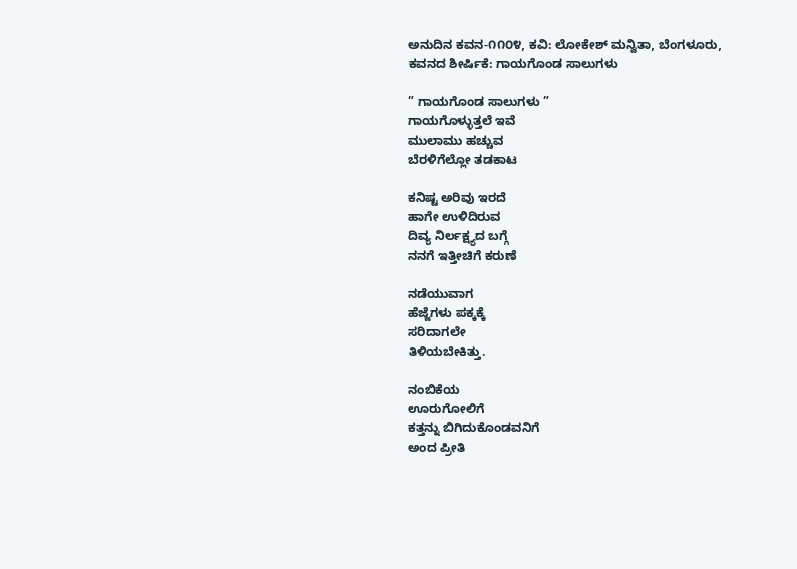ಅನುದಿನ ಕವನ-೧೧೦೪, ಕವಿ: ಲೋಕೇಶ್ ಮನ್ವಿತಾ, ಬೆಂಗಳೂರು, ಕವನದ ಶೀರ್ಷಿಕೆ: ಗಾಯಗೊಂಡ ಸಾಲುಗಳು

” ಗಾಯಗೊಂಡ ಸಾಲುಗಳು ”
ಗಾಯಗೊಳ್ಳುತ್ತಲೆ ಇವೆ
ಮುಲಾಮು ಹಚ್ಚುವ
ಬೆರಳಿಗೆಲ್ಲೋ ತಡಕಾಟ

ಕನಿಷ್ಟ ಅರಿವು ಇರದೆ
ಹಾಗೇ ಉಳಿದಿರುವ
ದಿವ್ಯ ನಿರ್ಲಕ್ಷ್ಯದ ಬಗ್ಗೆ
ನನಗೆ ಇತ್ತೀಚಿಗೆ ಕರುಣೆ

ನಡೆಯುವಾಗ
ಹೆಜ್ಜೆಗಳು ಪಕ್ಕಕ್ಕೆ
ಸರಿದಾಗಲೇ
ತಿಳಿಯಬೇಕಿತ್ತು.

ನಂಬಿಕೆಯ
ಊರುಗೋಲಿಗೆ
ಕತ್ತನ್ನು ಬಿಗಿದುಕೊಂಡವನಿಗೆ
ಅಂದ ಪ್ರೀತಿ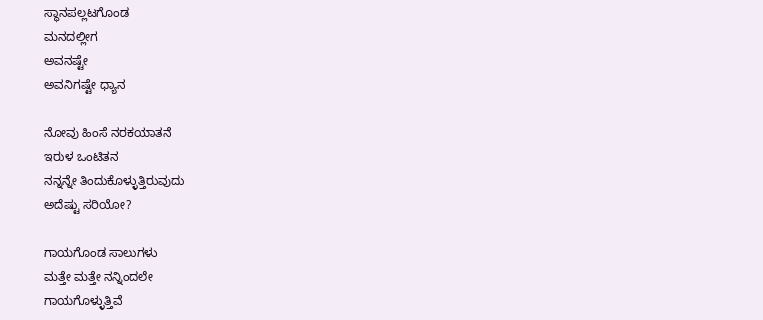ಸ್ಥಾನಪಲ್ಲಟಗೊಂಡ
ಮನದಲ್ಲೀಗ
ಅವನಷ್ಟೇ
ಅವನಿಗಷ್ಟೇ ಧ್ಯಾನ

ನೋವು ಹಿಂಸೆ ನರಕಯಾತನೆ
ಇರುಳ ಒಂಟಿತನ
ನನ್ನನ್ನೇ ತಿಂದುಕೊಳ್ಳುತ್ತಿರುವುದು
ಅದೆಷ್ಟು ಸರಿಯೋ?

ಗಾಯಗೊಂಡ ಸಾಲುಗಳು
ಮತ್ತೇ ಮತ್ತೇ ನನ್ನಿಂದಲೇ
ಗಾಯಗೊಳ್ಳುತ್ತಿವೆ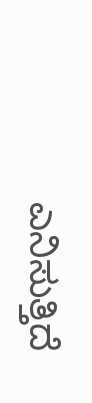ಎನಿಸುತ್ತಿದೆ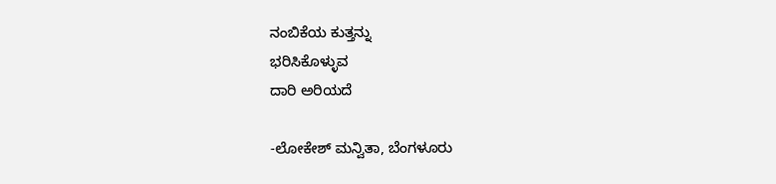ನಂಬಿಕೆಯ ಕುತ್ತನ್ನು
ಭರಿಸಿಕೊಳ್ಳುವ
ದಾರಿ ಅರಿಯದೆ

-ಲೋಕೇಶ್ ಮನ್ವಿತಾ, ಬೆಂಗಳೂರು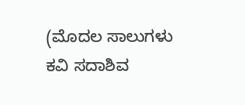(ಮೊದಲ ಸಾಲುಗಳು
ಕವಿ ಸದಾಶಿವ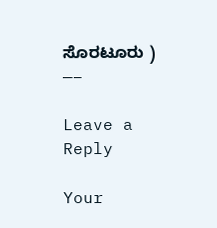ಸೊರಟೂರು )
—–

Leave a Reply

Your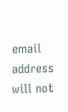email address will not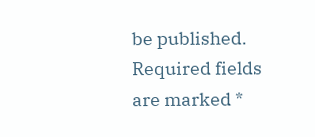be published. Required fields are marked *